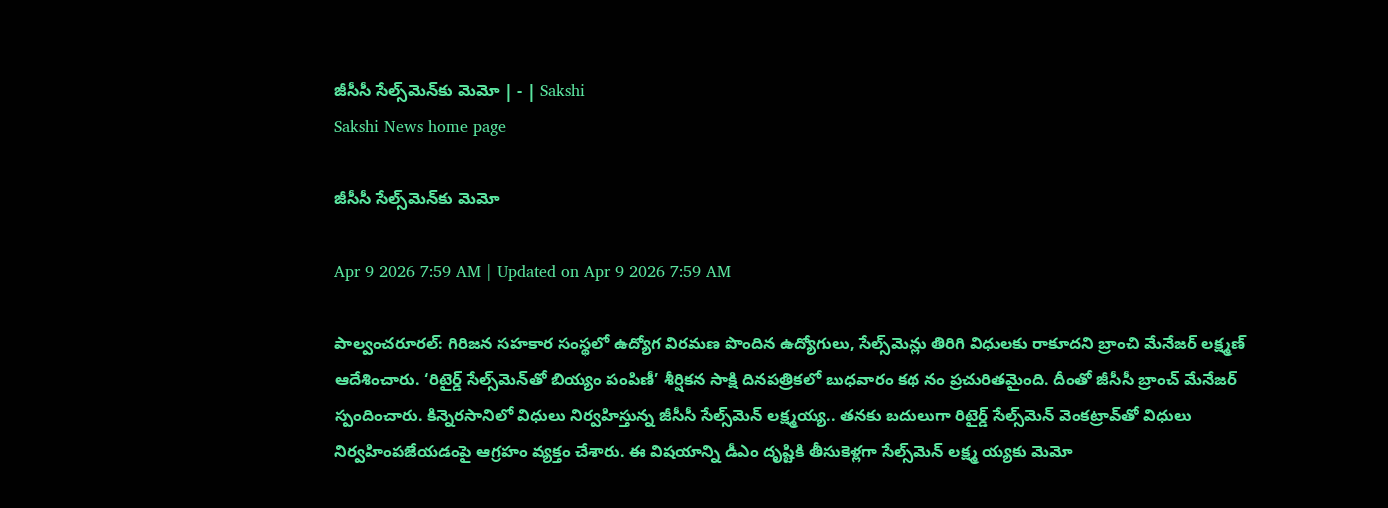జీసీసీ సేల్స్‌మెన్‌కు మెమో | - | Sakshi
Sakshi News home page

జీసీసీ సేల్స్‌మెన్‌కు మెమో

Apr 9 2026 7:59 AM | Updated on Apr 9 2026 7:59 AM

పాల్వంచరూరల్‌: గిరిజన సహకార సంస్థలో ఉద్యోగ విరమణ పొందిన ఉద్యోగులు, సేల్స్‌మెన్లు తిరిగి విధులకు రాకూదని బ్రాంచి మేనేజర్‌ లక్ష్మణ్‌ ఆదేశించారు. ‘రిటైర్డ్‌ సేల్స్‌మెన్‌తో బియ్యం పంపిణీ’ శీర్షికన సాక్షి దినపత్రికలో బుధవారం కథ నం ప్రచురితమైంది. దీంతో జీసీసీ బ్రాంచ్‌ మేనేజర్‌ స్పందించారు. కిన్నెరసానిలో విధులు నిర్వహిస్తున్న జీసీసీ సేల్స్‌మెన్‌ లక్ష్మయ్య.. తనకు బదులుగా రిటైర్డ్‌ సేల్స్‌మెన్‌ వెంకట్రావ్‌తో విధులు నిర్వహింపజేయడంపై ఆగ్రహం వ్యక్తం చేశారు. ఈ విషయాన్ని డీఎం దృష్టికి తీసుకెళ్లగా సేల్స్‌మెన్‌ లక్ష్మ య్యకు మెమో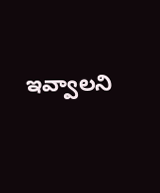ఇవ్వాలని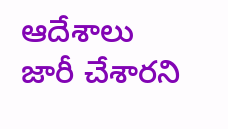ఆదేశాలు జారీ చేశారని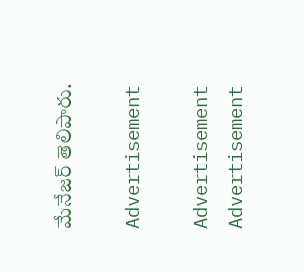మేనేజర్‌ తెలిపారు.

Advertisement

Advertisement
Advertisement